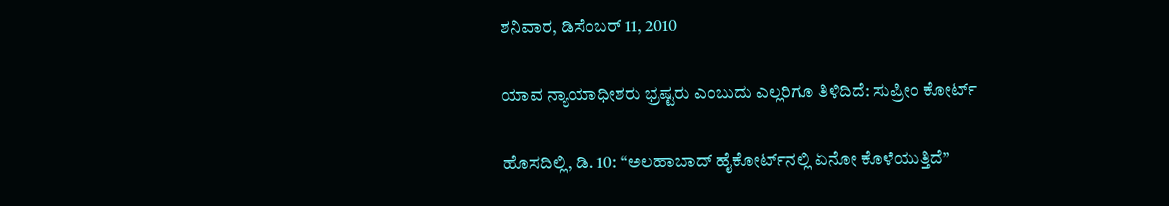ಶನಿವಾರ, ಡಿಸೆಂಬರ್ 11, 2010

ಯಾವ ನ್ಯಾಯಾಧೀಶರು ಭ್ರಷ್ಟರು ಎಂಬುದು ಎಲ್ಲರಿಗೂ ತಿಳಿದಿದೆ: ಸುಪ್ರೀಂ ಕೋರ್ಟ್

ಹೊಸದಿಲ್ಲಿ, ಡಿ. 10: ‘‘ಅಲಹಾಬಾದ್ ಹೈಕೋರ್ಟ್‌ನಲ್ಲಿ ಏನೋ ಕೊಳೆಯುತ್ತಿದೆ’’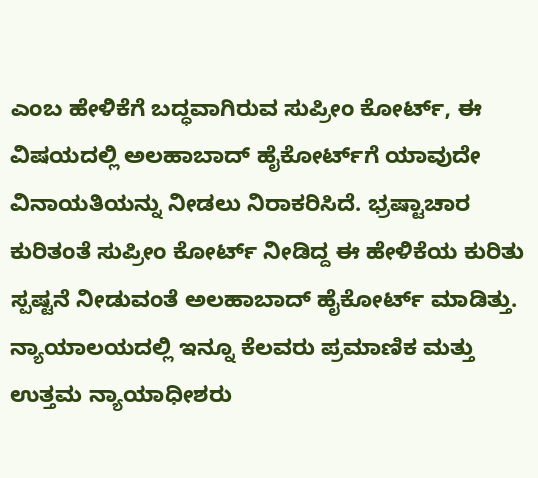ಎಂಬ ಹೇಳಿಕೆಗೆ ಬದ್ಧವಾಗಿರುವ ಸುಪ್ರೀಂ ಕೋರ್ಟ್, ಈ ವಿಷಯದಲ್ಲಿ ಅಲಹಾಬಾದ್ ಹೈಕೋರ್ಟ್‌ಗೆ ಯಾವುದೇ ವಿನಾಯತಿಯನ್ನು ನೀಡಲು ನಿರಾಕರಿಸಿದೆ. ಭ್ರಷ್ಟಾಚಾರ ಕುರಿತಂತೆ ಸುಪ್ರೀಂ ಕೋರ್ಟ್ ನೀಡಿದ್ದ ಈ ಹೇಳಿಕೆಯ ಕುರಿತು ಸ್ಪಷ್ಟನೆ ನೀಡುವಂತೆ ಅಲಹಾಬಾದ್ ಹೈಕೋರ್ಟ್ ಮಾಡಿತ್ತು.
ನ್ಯಾಯಾಲಯದಲ್ಲಿ ಇನ್ನೂ ಕೆಲವರು ಪ್ರಮಾಣಿಕ ಮತ್ತು ಉತ್ತಮ ನ್ಯಾಯಾಧೀಶರು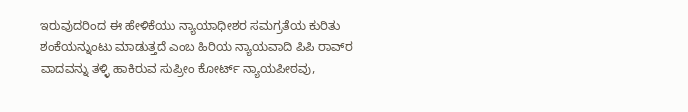ಇರುವುದರಿಂದ ಈ ಹೇಳಿಕೆಯು ನ್ಯಾಯಾಧೀಶರ ಸಮಗ್ರತೆಯ ಕುರಿತು ಶಂಕೆಯನ್ನುಂಟು ಮಾಡುತ್ತದೆ ಎಂಬ ಹಿರಿಯ ನ್ಯಾಯವಾದಿ ಪಿಪಿ ರಾವ್‌ರ ವಾದವನ್ನು ತಳ್ಳಿ ಹಾಕಿರುವ ಸುಪ್ರೀಂ ಕೋರ್ಟ್ ನ್ಯಾಯಪೀಠವು,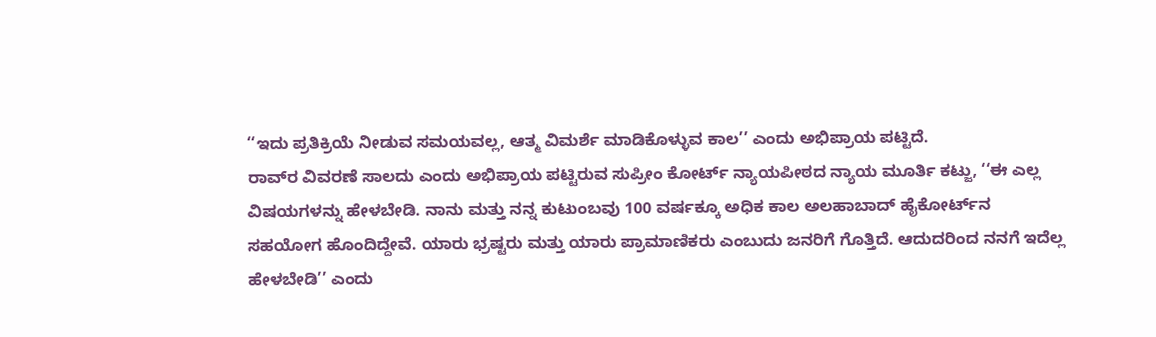‘‘ಇದು ಪ್ರತಿಕ್ರಿಯೆ ನೀಡುವ ಸಮಯವಲ್ಲ, ಆತ್ಮ ವಿಮರ್ಶೆ ಮಾಡಿಕೊಳ್ಳುವ ಕಾಲ’’ ಎಂದು ಅಭಿಪ್ರಾಯ ಪಟ್ಟಿದೆ.
ರಾವ್‌ರ ವಿವರಣೆ ಸಾಲದು ಎಂದು ಅಭಿಪ್ರಾಯ ಪಟ್ಟಿರುವ ಸುಪ್ರೀಂ ಕೋರ್ಟ್ ನ್ಯಾಯಪೀಠದ ನ್ಯಾಯ ಮೂರ್ತಿ ಕಟ್ಜು, ‘‘ಈ ಎಲ್ಲ ವಿಷಯಗಳನ್ನು ಹೇಳಬೇಡಿ. ನಾನು ಮತ್ತು ನನ್ನ ಕುಟುಂಬವು 100 ವರ್ಷಕ್ಕೂ ಅಧಿಕ ಕಾಲ ಅಲಹಾಬಾದ್ ಹೈಕೋರ್ಟ್‌ನ ಸಹಯೋಗ ಹೊಂದಿದ್ದೇವೆ. ಯಾರು ಭ್ರಷ್ಟರು ಮತ್ತು ಯಾರು ಪ್ರಾಮಾಣಿಕರು ಎಂಬುದು ಜನರಿಗೆ ಗೊತ್ತಿದೆ. ಆದುದರಿಂದ ನನಗೆ ಇದೆಲ್ಲ ಹೇಳಬೇಡಿ’’ ಎಂದು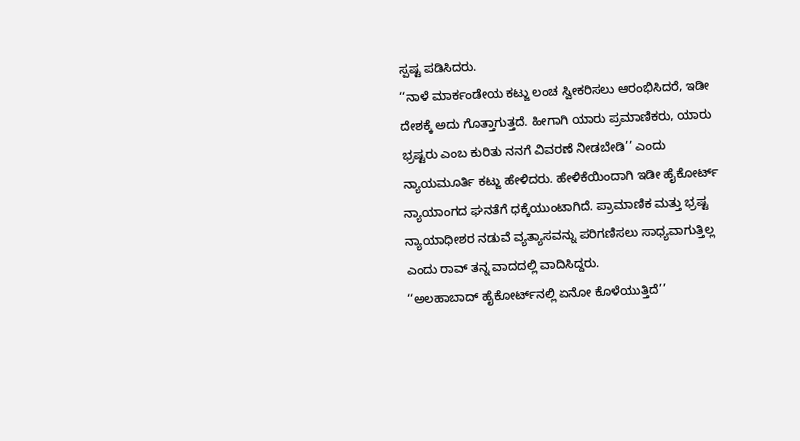ಸ್ಪಷ್ಟ ಪಡಿಸಿದರು.
‘‘ನಾಳೆ ಮಾರ್ಕಂಡೇಯ ಕಟ್ಜು ಲಂಚ ಸ್ವೀಕರಿಸಲು ಆರಂಭಿಸಿದರೆ, ಇಡೀ ದೇಶಕ್ಕೆ ಅದು ಗೊತ್ತಾಗುತ್ತದೆ. ಹೀಗಾಗಿ ಯಾರು ಪ್ರಮಾಣಿಕರು, ಯಾರು ಭ್ರಷ್ಟರು ಎಂಬ ಕುರಿತು ನನಗೆ ವಿವರಣೆ ನೀಡಬೇಡಿ’’ ಎಂದು ನ್ಯಾಯಮೂರ್ತಿ ಕಟ್ಜು ಹೇಳಿದರು. ಹೇಳಿಕೆಯಿಂದಾಗಿ ಇಡೀ ಹೈಕೋರ್ಟ್ ನ್ಯಾಯಾಂಗದ ಘನತೆಗೆ ಧಕ್ಕೆಯುಂಟಾಗಿದೆ. ಪ್ರಾಮಾಣಿಕ ಮತ್ತು ಭ್ರಷ್ಟ ನ್ಯಾಯಾಧೀಶರ ನಡುವೆ ವ್ಯತ್ಯಾಸವನ್ನು ಪರಿಗಣಿಸಲು ಸಾಧ್ಯವಾಗುತ್ತಿಲ್ಲ ಎಂದು ರಾವ್ ತನ್ನ ವಾದದಲ್ಲಿ ವಾದಿಸಿದ್ದರು.
‘‘ಅಲಹಾಬಾದ್ ಹೈಕೋರ್ಟ್‌ನಲ್ಲಿ ಏನೋ ಕೊಳೆಯುತ್ತಿದೆ’’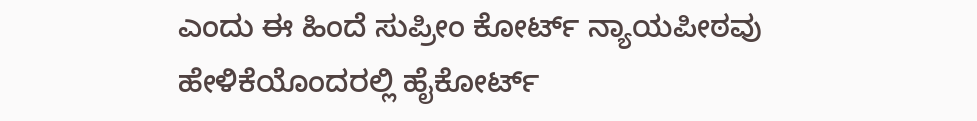ಎಂದು ಈ ಹಿಂದೆ ಸುಪ್ರೀಂ ಕೋರ್ಟ್ ನ್ಯಾಯಪೀಠವು ಹೇಳಿಕೆಯೊಂದರಲ್ಲಿ ಹೈಕೋರ್ಟ್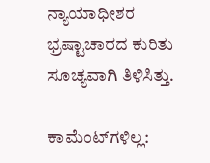ನ್ಯಾಯಾಧೀಶರ ಭ್ರಷ್ಟಾಚಾರದ ಕುರಿತು ಸೂಚ್ಯವಾಗಿ ತಿಳಿಸಿತ್ತು.

ಕಾಮೆಂಟ್‌ಗಳಿಲ್ಲ: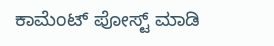ಕಾಮೆಂಟ್‌‌ ಪೋಸ್ಟ್‌ ಮಾಡಿ